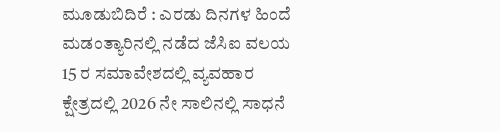ಮೂಡುಬಿದಿರೆ : ಎರಡು ದಿನಗಳ ಹಿಂದೆ ಮಡಂತ್ಯಾರಿನಲ್ಲಿ ನಡೆದ ಜೆಸಿಐ ವಲಯ 15 ರ ಸಮಾವೇಶದಲ್ಲಿ ವ್ಯವಹಾರ ಕ್ಷೇತ್ರದಲ್ಲಿ 2026 ನೇ ಸಾಲಿನಲ್ಲಿ ಸಾಧನೆ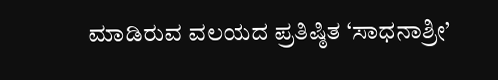ಮಾಡಿರುವ ವಲಯದ ಪ್ರತಿಷ್ಠಿತ ‘ಸಾಧನಾಶ್ರೀ’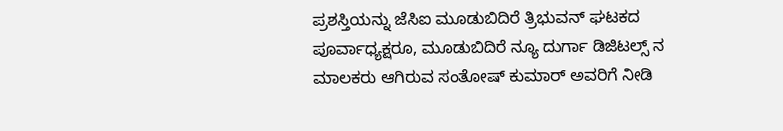ಪ್ರಶಸ್ತಿಯನ್ನು ಜೆಸಿಐ ಮೂಡುಬಿದಿರೆ ತ್ರಿಭುವನ್ ಘಟಕದ ಪೂರ್ವಾಧ್ಯಕ್ಷರೂ, ಮೂಡುಬಿದಿರೆ ನ್ಯೂ ದುರ್ಗಾ ಡಿಜಿಟಲ್ಸ್ ನ ಮಾಲಕರು ಆಗಿರುವ ಸಂತೋಷ್ ಕುಮಾರ್ ಅವರಿಗೆ ನೀಡಿ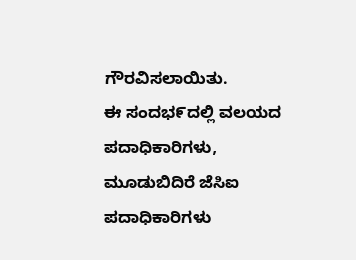ಗೌರವಿಸಲಾಯಿತು.
ಈ ಸಂದಭ೯ದಲ್ಲಿ ವಲಯದ ಪದಾಧಿಕಾರಿಗಳು, ಮೂಡುಬಿದಿರೆ ಜೆಸಿಐ ಪದಾಧಿಕಾರಿಗಳು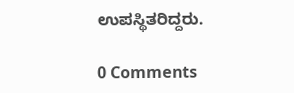ಉಪಸ್ಥಿತರಿದ್ದರು.

0 Comments